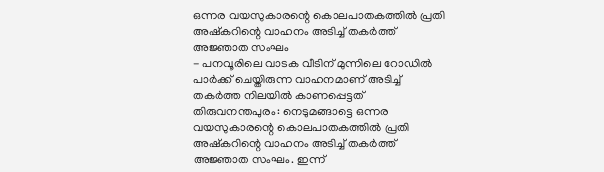ഒന്നര വയസുകാരന്റെ കൊലപാതകത്തിൽ പ്രതി അഷ്കറിന്റെ വാഹനം അടിച്ച് തകർത്ത് അജ്ഞാത സംഘം
- പനവൂരിലെ വാടക വീടിന് മുന്നിലെ റോഡിൽ പാർക്ക് ചെയ്തിരുന്ന വാഹനമാണ് അടിച്ച് തകർത്ത നിലയിൽ കാണപ്പെട്ടത്
തിരുവനന്തപുരം: നെടുമങ്ങാട്ടെ ഒന്നര വയസുകാരന്റെ കൊലപാതകത്തിൽ പ്രതി അഷ്കറിന്റെ വാഹനം അടിച്ച് തകർത്ത് അജ്ഞാത സംഘം. ഇന്ന്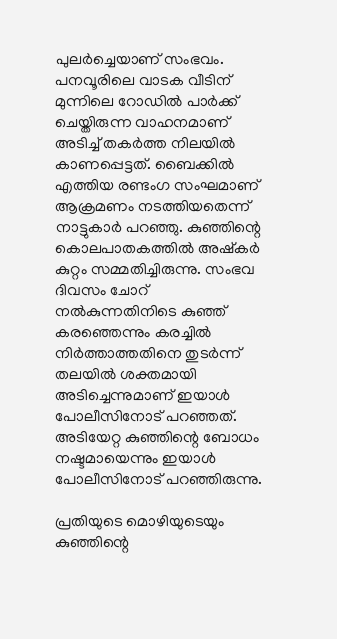പുലർച്ചെയാണ് സംഭവം. പനവൂരിലെ വാടക വീടിന് മുന്നിലെ റോഡിൽ പാർക്ക് ചെയ്തിരുന്ന വാഹനമാണ് അടിച്ച് തകർത്ത നിലയിൽ കാണപ്പെട്ടത്. ബൈക്കിൽ എത്തിയ രണ്ടംഗ സംഘമാണ് ആക്രമണം നടത്തിയതെന്ന് നാട്ടുകാർ പറഞ്ഞു. കുഞ്ഞിന്റെ കൊലപാതകത്തിൽ അഷ്കർ കുറ്റം സമ്മതിച്ചിരുന്നു. സംഭവ ദിവസം ചോറ് നൽകുന്നതിനിടെ കുഞ്ഞ് കരഞ്ഞെന്നും കരച്ചിൽ നിർത്താത്തതിനെ തുടർന്ന് തലയിൽ ശക്തമായി അടിച്ചെന്നുമാണ് ഇയാൾ പോലീസിനോട് പറഞ്ഞത്. അടിയേറ്റ കുഞ്ഞിന്റെ ബോധം നഷ്ടമായെന്നും ഇയാൾ പോലീസിനോട് പറഞ്ഞിരുന്നു.

പ്രതിയുടെ മൊഴിയുടെയും കുഞ്ഞിന്റെ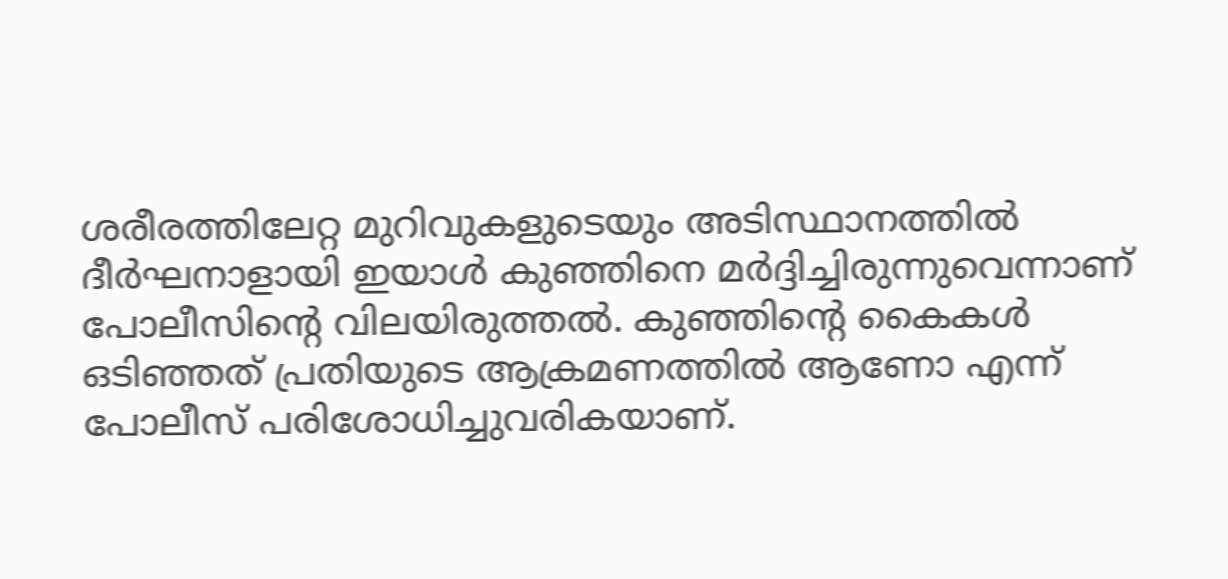ശരീരത്തിലേറ്റ മുറിവുകളുടെയും അടിസ്ഥാനത്തിൽ ദീർഘനാളായി ഇയാൾ കുഞ്ഞിനെ മർദ്ദിച്ചിരുന്നുവെന്നാണ് പോലീസിന്റെ വിലയിരുത്തൽ. കുഞ്ഞിന്റെ കൈകൾ ഒടിഞ്ഞത് പ്രതിയുടെ ആക്രമണത്തിൽ ആണോ എന്ന് പോലീസ് പരിശോധിച്ചുവരികയാണ്.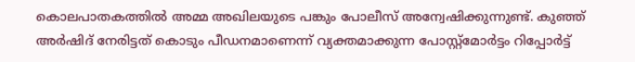കൊലപാതകത്തിൽ അമ്മ അഖിലയുടെ പങ്കും പോലീസ് അന്വേഷിക്കുന്നുണ്ട്. കുഞ്ഞ് അർഷിദ് നേരിട്ടത് കൊടും പീഡനമാണെന്ന് വ്യക്തമാക്കുന്ന പോസ്റ്റ്മോർട്ടം റിപ്പോർട്ട്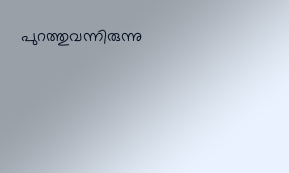പുറത്തുവന്നിരുന്നു